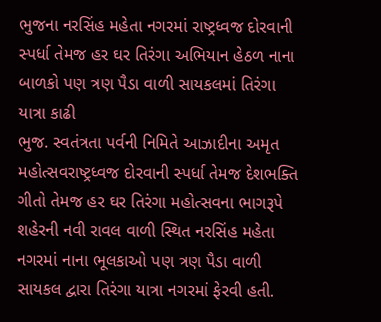ભુજના નરસિંહ મહેતા નગરમાં રાષ્ટ્રધ્વજ દોરવાની સ્પર્ધા તેમજ હર ઘર તિરંગા અભિયાન હેઠળ નાના બાળકો પણ ત્રણ પૈડા વાળી સાયકલમાં તિરંગા યાત્રા કાઢી
ભુજ. સ્વતંત્રતા પર્વની નિમિતે આઝાદીના અમૃત મહોત્સવરાષ્ટ્રધ્વજ દોરવાની સ્પર્ધા તેમજ દેશભક્તિ ગીતો તેમજ હર ઘર તિરંગા મહોત્સવના ભાગરૂપે શહેરની નવી રાવલ વાળી સ્થિત નરસિંહ મહેતા નગરમાં નાના ભૂલકાઓ પણ ત્રણ પૈડા વાળી સાયકલ દ્વારા તિરંગા યાત્રા નગરમાં ફેરવી હતી.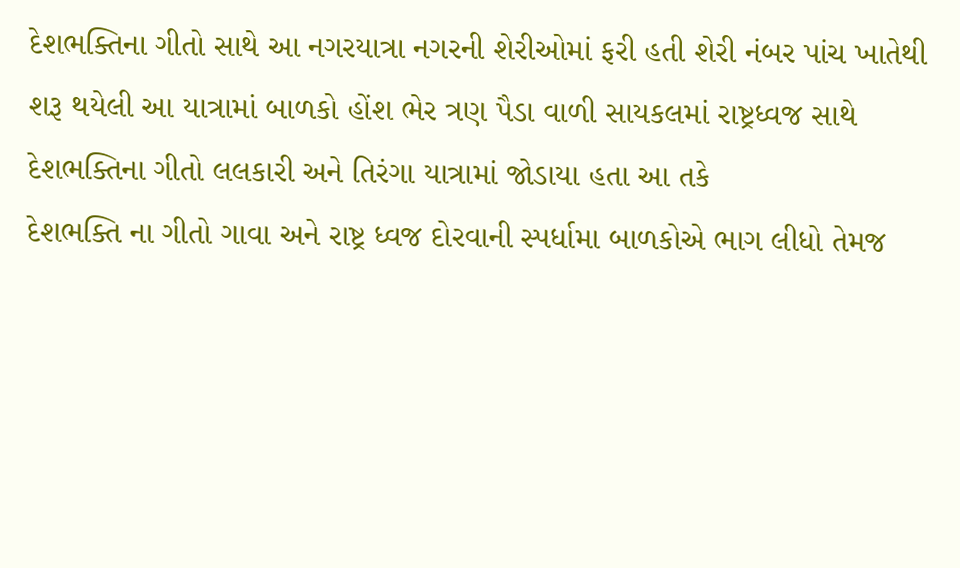દેશભક્તિના ગીતો સાથે આ નગરયાત્રા નગરની શેરીઓમાં ફરી હતી શેરી નંબર પાંચ ખાતેથી શરૂ થયેલી આ યાત્રામાં બાળકો હોંશ ભેર ત્રણ પૈડા વાળી સાયકલમાં રાષ્ટ્રધ્વજ સાથે દેશભક્તિના ગીતો લલકારી અને તિરંગા યાત્રામાં જોડાયા હતા આ તકે
દેશભક્તિ ના ગીતો ગાવા અને રાષ્ટ્ર ધ્વજ દોરવાની સ્પર્ધામા બાળકોએ ભાગ લીધો તેમજ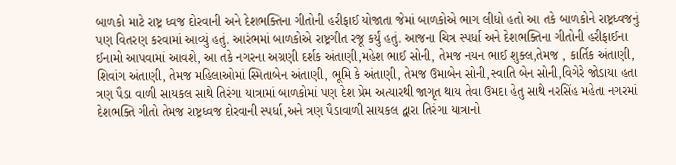બાળકો માટે રાષ્ટ્ર ધ્વજ દોરવાની અને દેશભક્તિના ગીતોની હરીફાઈ યોજાતા જેમાં બાળકોએ ભાગ લીધો હતો આ તકે બાળકોને રાષ્ટ્રધ્વજનું પણ વિતરણ કરવામાં આવ્યું હતું. આરંભમાં બાળકોએ રાષ્ટ્રગીત રજૂ કર્યું હતું. આજના ચિત્ર સ્પર્ધા અને દેશભક્તિના ગીતોની હરીફાઈના ઈનામો આપવામાં આવશે, આ તકે નગરના અગ્રણી દર્શક અંતાણી,મહેશ ભાઈ સોની, તેમજ નયન ભાઈ શુક્લ,તેમજ , કાર્તિક અંતાણી, શિવાંગ અંતાણી, તેમજ મહિલાઓમાં સ્મિતાબેન અંતાણી, ભૂમિ કે અંતાણી, તેમજ ઉમાબેન સોની,સ્વાતિ બેન સોની,વિગેરે જોડાયા હતા ત્રણ પૈડા વાળી સાયકલ સાથે તિરંગા યાત્રામાં બાળકોમાં પણ દેશ પ્રેમ અત્યારથી જાગૃત થાય તેવા ઉમદા હેતુ સાથે નરસિંહ મહેતા નગરમાં દેશભક્તિ ગીતો તેમજ રાષ્ટ્રધ્વજ દોરવાની સ્પર્ધા,અને ત્રણ પૈડાવાળી સાયકલ દ્વારા તિરંગા યાત્રાનો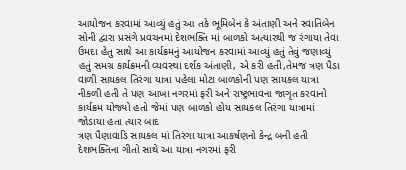આયોજન કરવામાં આવ્યું હતું આ તકે ભૂમિબેન કે અંતાણી અને સ્વાતિબેન સોની દ્વારા પ્રસંગે પ્રવચનમાં દેશભક્તિ માં બાળકો અત્યારથી જ રંગાયા તેવા ઉમદા હેતુ સાથે આ કાર્યક્રમનું આયોજન કરવામાં આવ્યું હતું તેવું જણાવ્યું હતું સમગ્ર કાર્યક્રમની વ્યવસ્થા દર્શક અંતાણી, એ કરી હતી,તેમજ ત્રણ પૈડા વાળી સાયકલ તિરંગા યાત્રા પહેલા મોટા બાળકોની પણ સાયકલ યાત્રા નીકળી હતી તે પણ આખા નગરમાં ફરી અને રાષ્ટ્રભાવના જાગૃત કરવાનો કાર્યક્રમ યોજ્યો હતો જેમાં પણ બાળકો હોય સાયકલ તિરંગા યાત્રામાં જોડાયા હતા ત્યાર બાદ
ત્રણ પૈણાવાડિ સાયકલ માં તિરંગા યાત્રા આકર્ષણનો કેન્દ્ર બની હતી દેશભક્તિના ગીતો સાથે આ યાત્રા નગરમાં ફરી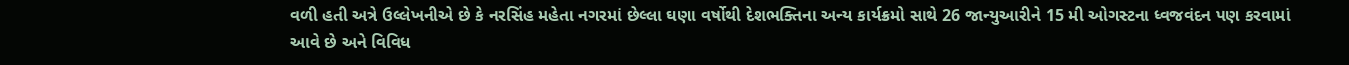વળી હતી અત્રે ઉલ્લેખનીએ છે કે નરસિંહ મહેતા નગરમાં છેલ્લા ઘણા વર્ષોથી દેશભક્તિના અન્ય કાર્યક્રમો સાથે 26 જાન્યુઆરીને 15 મી ઓગસ્ટના ધ્વજવંદન પણ કરવામાં આવે છે અને વિવિધ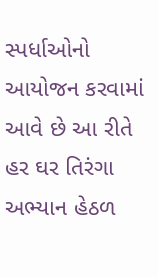સ્પર્ધાઓનો આયોજન કરવામાં આવે છે આ રીતે હર ઘર તિરંગા અભ્યાન હેઠળ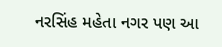નરસિંહ મહેતા નગર પણ આ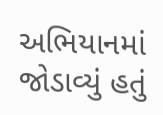અભિયાનમાં જોડાવ્યું હતું